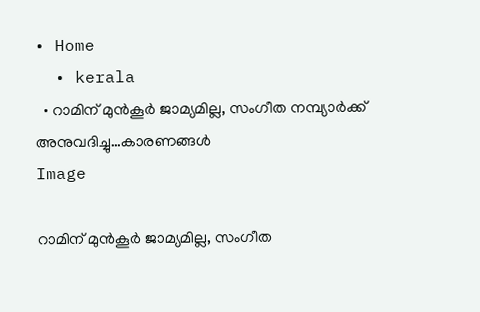• Home
  • kerala
  • റാമിന് മുൻ‌കൂർ ജാമ്യമില്ല, സംഗീത നമ്പ്യാർക്ക് അനുവദിച്ചു…കാരണങ്ങൾ
Image

റാമിന് മുൻ‌കൂർ ജാമ്യമില്ല, സംഗീത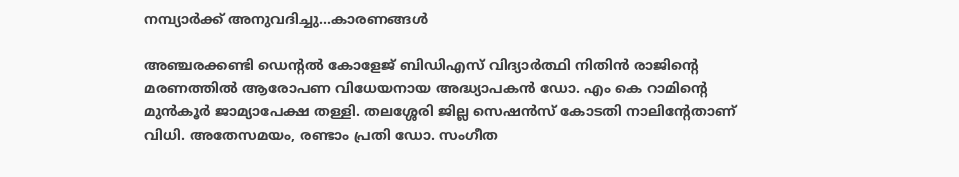നമ്പ്യാർക്ക് അനുവദിച്ചു…കാരണങ്ങൾ

അഞ്ചരക്കണ്ടി ഡെന്റൽ കോളേജ് ബിഡിഎസ് വിദ്യാർത്ഥി നിതിൻ രാജിന്റെ മരണത്തിൽ ആരോപണ വിധേയനായ അദ്ധ്യാപകൻ ഡോ. എം കെ റാമിന്റെ മുൻകൂർ ജാമ്യാപേക്ഷ തള്ളി. തലശ്ശേരി ജില്ല സെഷൻസ് കോടതി നാലിന്റേതാണ് വിധി. അതേസമയം, രണ്ടാം പ്രതി ഡോ. സംഗീത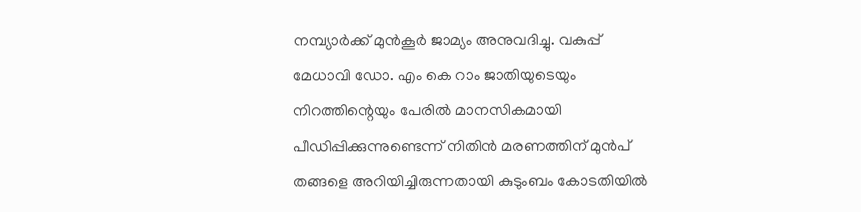നമ്പ്യാർക്ക് മുൻകൂർ ജാമ്യം അനുവദിച്ചു. വകുപ്പ് മേധാവി ഡോ. എം കെ റാം ജാതിയുടെയും നിറത്തിന്റെയും പേരിൽ മാനസികമായി പീഡിപ്പിക്കുന്നുണ്ടെന്ന് നിതിൻ മരണത്തിന് മുൻപ് തങ്ങളെ അറിയിച്ചിരുന്നതായി കുടുംബം കോടതിയിൽ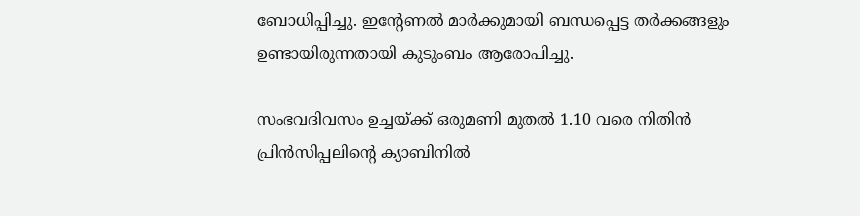ബോധിപ്പിച്ചു. ഇന്റേണൽ മാർക്കുമായി ബന്ധപ്പെട്ട തർക്കങ്ങളും ഉണ്ടായിരുന്നതായി കുടുംബം ആരോപിച്ചു.

സംഭവദിവസം ഉച്ചയ്ക്ക് ഒരുമണി മുതൽ 1.10 വരെ നിതിൻ പ്രിൻസിപ്പലിന്റെ ക്യാബിനിൽ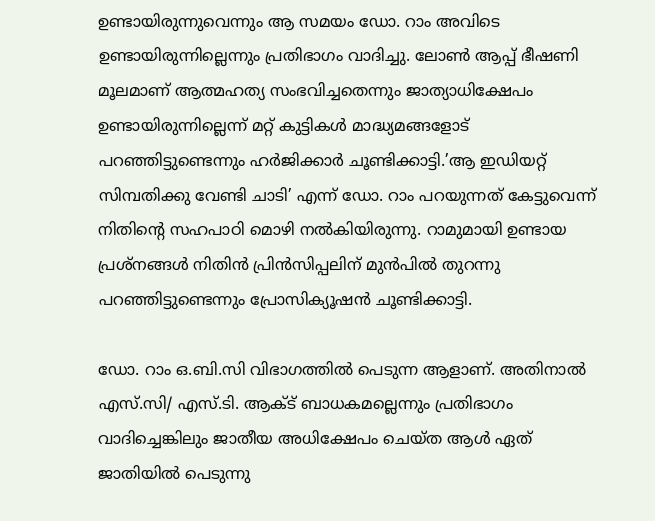ഉണ്ടായിരുന്നുവെന്നും ആ സമയം ഡോ. റാം അവിടെ ഉണ്ടായിരുന്നില്ലെന്നും പ്രതിഭാഗം വാദിച്ചു. ലോൺ ആപ്പ് ഭീഷണി മൂലമാണ് ആത്മഹത്യ സംഭവിച്ചതെന്നും ജാത്യാധിക്ഷേപം ഉണ്ടായിരുന്നില്ലെന്ന് മറ്റ് കുട്ടികൾ മാദ്ധ്യമങ്ങളോട് പറഞ്ഞിട്ടുണ്ടെന്നും ഹർജിക്കാർ ചൂണ്ടിക്കാട്ടി.’ആ ഇഡിയറ്റ് സിമ്പതിക്കു വേണ്ടി ചാടി’ എന്ന് ഡോ. റാം പറയുന്നത് കേട്ടുവെന്ന് നിതിന്റെ സഹപാഠി മൊഴി നൽകിയിരുന്നു. റാമുമായി ഉണ്ടായ പ്രശ്നങ്ങൾ നിതിൻ പ്രിൻസിപ്പലിന് മുൻപിൽ തുറന്നു പറഞ്ഞിട്ടുണ്ടെന്നും പ്രോസിക്യൂഷൻ ചൂണ്ടിക്കാട്ടി.

ഡോ. റാം ഒ.ബി.സി വിഭാഗത്തിൽ പെടുന്ന ആളാണ്. അതിനാൽ എസ്.സി/ എസ്.ടി. ആക്ട് ബാധകമല്ലെന്നും പ്രതിഭാഗം വാദിച്ചെങ്കിലും ജാതീയ അധിക്ഷേപം ചെയ്ത ആൾ ഏത് ജാതിയിൽ പെടുന്നു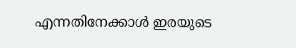എന്നതിനേക്കാൾ ഇരയുടെ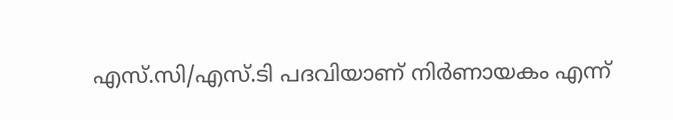എസ്.സി/എസ്.ടി പദവിയാണ് നിർണായകം എന്ന്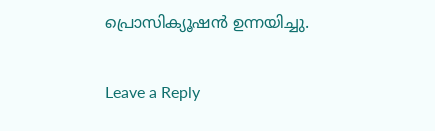പ്രൊസിക്യൂഷൻ ഉന്നയിച്ചു.

Leave a Reply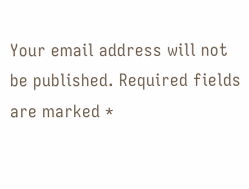Your email address will not be published. Required fields are marked *